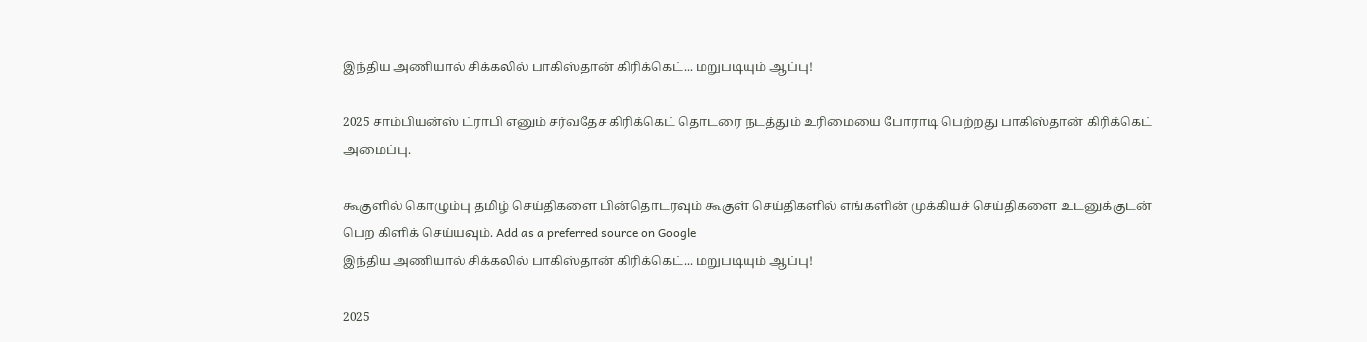இந்திய அணியால் சிக்கலில் பாகிஸ்தான் கிரிக்கெட்... மறுபடியும் ஆப்பு!

2025 சாம்பியன்ஸ் ட்ராபி எனும் சர்வதேச கிரிக்கெட் தொடரை நடத்தும் உரிமையை போராடி பெற்றது பாகிஸ்தான் கிரிக்கெட் அமைப்பு.

கூகுளில் கொழும்பு தமிழ் செய்திகளை பின்தொடரவும் கூகுள் செய்திகளில் எங்களின் முக்கியச் செய்திகளை உடனுக்குடன் பெற கிளிக் செய்யவும். Add as a preferred source on Google
இந்திய அணியால் சிக்கலில் பாகிஸ்தான் கிரிக்கெட்... மறுபடியும் ஆப்பு!

2025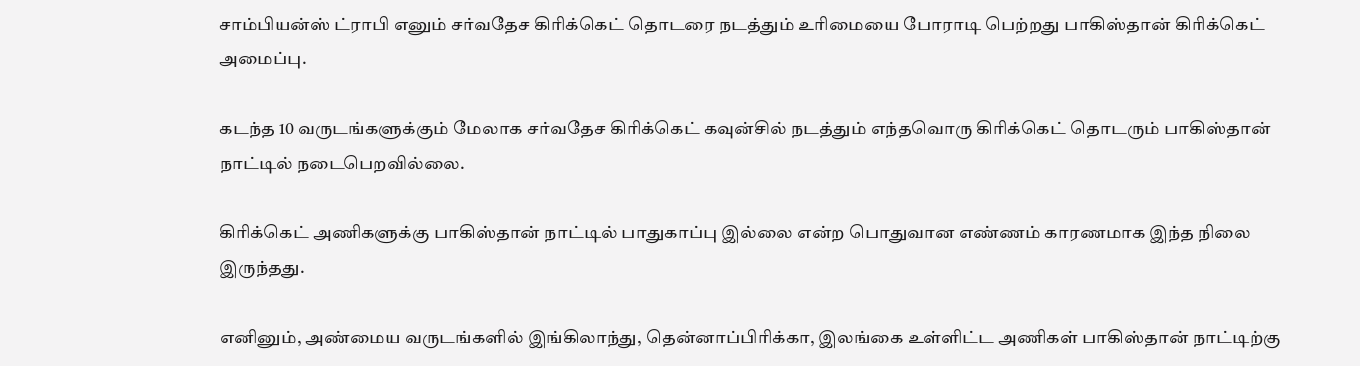சாம்பியன்ஸ் ட்ராபி எனும் சர்வதேச கிரிக்கெட் தொடரை நடத்தும் உரிமையை போராடி பெற்றது பாகிஸ்தான் கிரிக்கெட் அமைப்பு.

கடந்த 10 வருடங்களுக்கும் மேலாக சர்வதேச கிரிக்கெட் கவுன்சில் நடத்தும் எந்தவொரு கிரிக்கெட் தொடரும் பாகிஸ்தான் நாட்டில் நடைபெறவில்லை.

கிரிக்கெட் அணிகளுக்கு பாகிஸ்தான் நாட்டில் பாதுகாப்பு இல்லை என்ற பொதுவான எண்ணம் காரணமாக இந்த நிலை இருந்தது.

எனினும், அண்மைய வருடங்களில் இங்கிலாந்து, தென்னாப்பிரிக்கா, இலங்கை உள்ளிட்ட அணிகள் பாகிஸ்தான் நாட்டிற்கு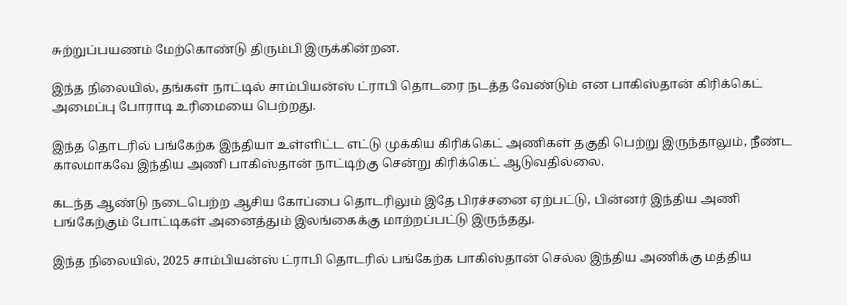சுற்றுப்பயணம் மேற்கொண்டு திரும்பி இருக்கின்றன.

இந்த நிலையில், தங்கள் நாட்டில் சாம்பியன்ஸ் ட்ராபி தொடரை நடத்த வேண்டும் என பாகிஸ்தான் கிரிக்கெட் அமைப்பு போராடி உரிமையை பெற்றது.

இந்த தொடரில் பங்கேற்க இந்தியா உள்ளிட்ட எட்டு முக்கிய கிரிக்கெட் அணிகள் தகுதி பெற்று இருந்தாலும், நீண்ட காலமாகவே இந்திய அணி பாகிஸ்தான் நாட்டிற்கு சென்று கிரிக்கெட் ஆடுவதில்லை.

கடந்த ஆண்டு நடைபெற்ற ஆசிய கோப்பை தொடரிலும் இதே பிரச்சனை ஏற்பட்டு, பின்னர் இந்திய அணி பங்கேற்கும் போட்டிகள் அனைத்தும் இலங்கைக்கு மாற்றப்பட்டு இருந்தது.

இந்த நிலையில், 2025 சாம்பியன்ஸ் ட்ராபி தொடரில் பங்கேற்க பாகிஸ்தான் செல்ல இந்திய அணிக்கு மத்திய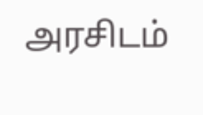அரசிடம்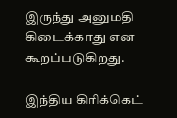இருந்து அனுமதி கிடைக்காது என கூறப்படுகிறது.

இந்திய கிரிக்கெட்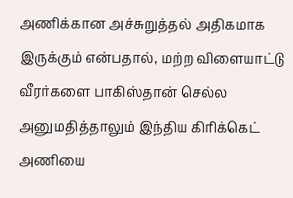அணிக்கான அச்சுறுத்தல் அதிகமாக இருக்கும் என்பதால், மற்ற விளையாட்டு வீரர்களை பாகிஸ்தான் செல்ல அனுமதித்தாலும் இந்திய கிரிக்கெட் அணியை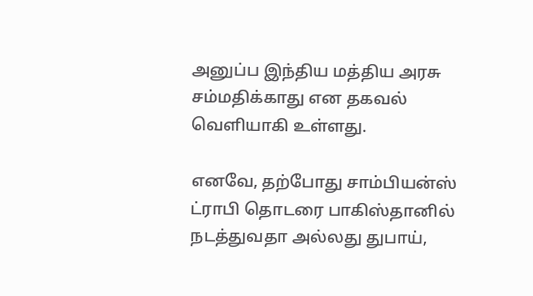அனுப்ப இந்திய மத்திய அரசு சம்மதிக்காது என தகவல் வெளியாகி உள்ளது.

எனவே, தற்போது சாம்பியன்ஸ் ட்ராபி தொடரை பாகிஸ்தானில் நடத்துவதா அல்லது துபாய்,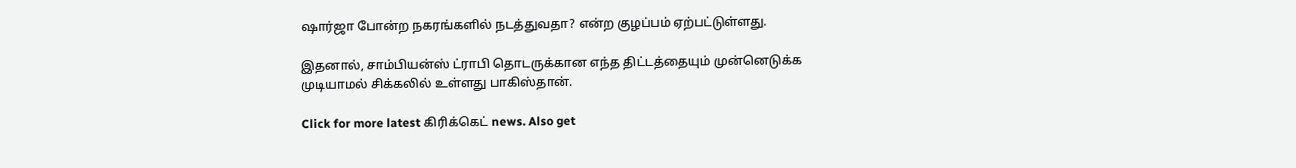ஷார்ஜா போன்ற நகரங்களில் நடத்துவதா? என்ற குழப்பம் ஏற்பட்டுள்ளது.

இதனால், சாம்பியன்ஸ் ட்ராபி தொடருக்கான எந்த திட்டத்தையும் முன்னெடுக்க முடியாமல் சிக்கலில் உள்ளது பாகிஸ்தான்.

Click for more latest கிரிக்கெட் news. Also get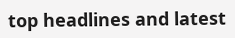top headlines and latest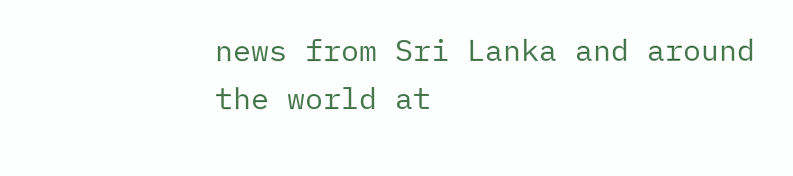news from Sri Lanka and around the world at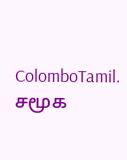ColomboTamil.
சமூக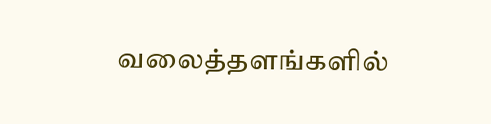வலைத்தளங்களில்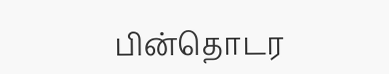பின்தொடர